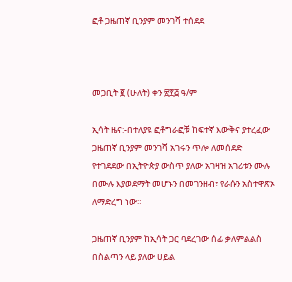ፎቶ ጋዜጠኛ ቢንያም መንገሻ ተሰደደ



መጋቢት ፪ (ሁለት) ቀን ፳፻፭ ዓ/ም

ኢሳት ዜና:-በተለያዩ ፎቶግራፎቹ ከፍተኛ እውቅና ያተረፈው ጋዜጠኛ ቢንያም መንገሻ አገሩን ጥሎ ለመሰደድ የተገደደው በኢትዮጵያ ውስጥ ያለው አገዛዝ አገሪቱን ሙሉ በሙሉ እያወደማት መሆኑን በመገንዘብ፣ የራሱን አስተዋጽኦ ለማድረግ ነው።

ጋዜጠኛ ቢንያም ከኢሳት ጋር ባደረገው ሰፊ ቃለምልልስ በስልጣን ላይ ያለው ሀይል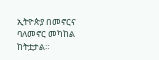ኢትዮጵያ በመኖርና ባለመኖር መካከል ከትቷታል።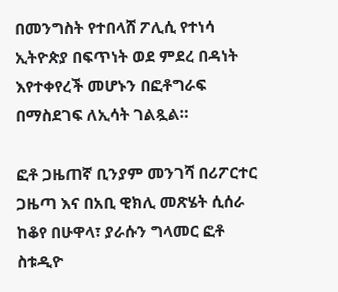በመንግስት የተበላሸ ፖሊሲ የተነሳ ኢትዮጵያ በፍጥነት ወደ ምደረ በዳነት እየተቀየረች መሆኑን በፎቶግራፍ በማስደገፍ ለኢሳት ገልጿል።

ፎቶ ጋዜጠኛ ቢንያም መንገሻ በሪፖርተር ጋዜጣ እና በአቢ ዊክሊ መጽሄት ሲሰራ ከቆየ በሁዋላ፣ ያራሱን ግላመር ፎቶ ስቱዲዮ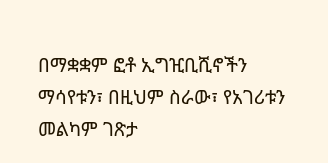በማቋቋም ፎቶ ኢግዢቢሺኖችን ማሳየቱን፣ በዚህም ስራው፣ የአገሪቱን መልካም ገጽታ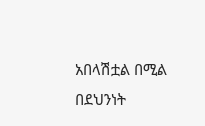አበላሽቷል በሚል በደህንነት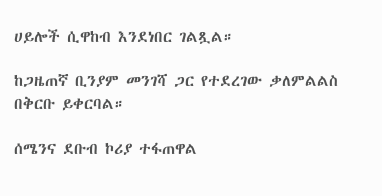ሀይሎች ሲዋከብ እንደነበር ገልጿል።

ከጋዜጠኛ ቢንያም መንገሻ ጋር የተደረገው ቃለምልልስ በቅርቡ ይቀርባል።

ሰሜንና ደቡብ ኮሪያ ተፋጠዋል